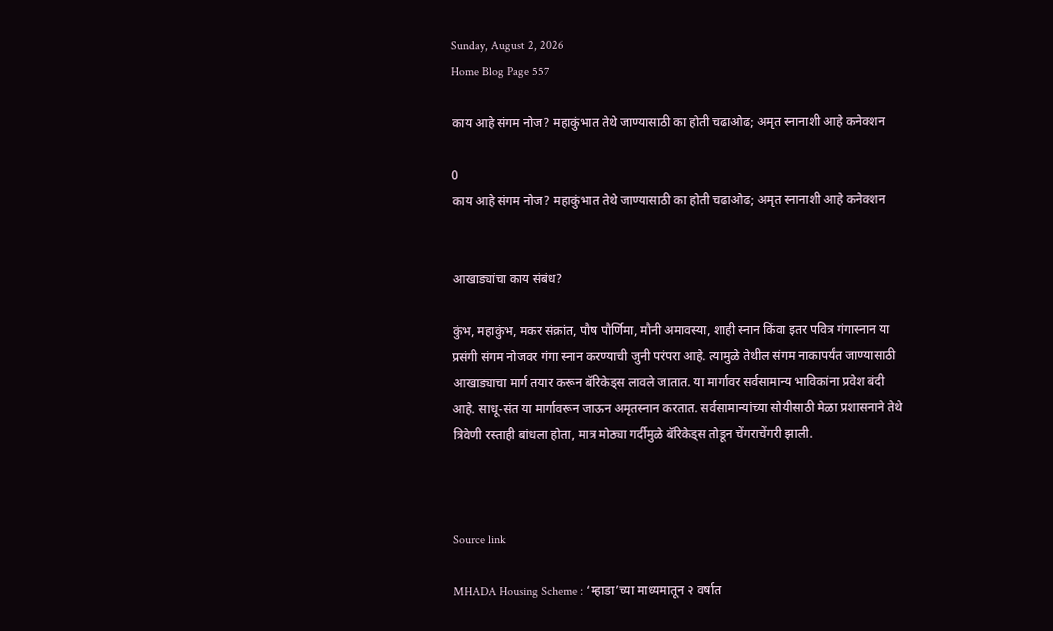Sunday, August 2, 2026
Home Blog Page 557

काय आहे संगम नोज? महाकुंभात तेथे जाण्यासाठी का होती चढाओढ; अमृत स्नानाशी आहे कनेक्शन

0
काय आहे संगम नोज? महाकुंभात तेथे जाण्यासाठी का होती चढाओढ; अमृत स्नानाशी आहे कनेक्शन


आखाड्यांचा काय संबंध?

कुंभ, महाकुंभ, मकर संक्रांत, पौष पौर्णिमा, मौनी अमावस्या, शाही स्नान किंवा इतर पवित्र गंगास्नान या प्रसंगी संगम नोजवर गंगा स्नान करण्याची जुनी परंपरा आहे. त्यामुळे तेथील संगम नाकापर्यंत जाण्यासाठी आखाड्याचा मार्ग तयार करून बॅरिकेड्स लावले जातात. या मार्गावर सर्वसामान्य भाविकांना प्रवेश बंदी आहे. साधू-संत या मार्गावरून जाऊन अमृतस्नान करतात. सर्वसामान्यांच्या सोयीसाठी मेळा प्रशासनाने तेथे त्रिवेणी रस्ताही बांधला होता, मात्र मोठ्या गर्दीमुळे बॅरिकेड्स तोडून चेंगराचेंगरी झाली.



Source link

MHADA Housing Scheme : ‘म्हाडा’च्या माध्यमातून २ वर्षात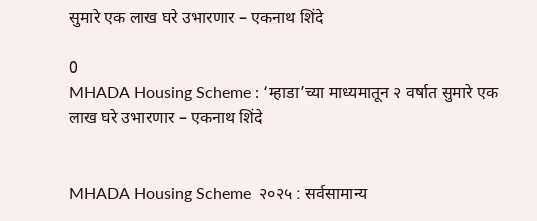सुमारे एक लाख घरे उभारणार – एकनाथ शिंदे

0
MHADA Housing Scheme : ‘म्हाडा’च्या माध्यमातून २ वर्षात सुमारे एक लाख घरे उभारणार – एकनाथ शिंदे


MHADA Housing Scheme  २०२५ : सर्वसामान्य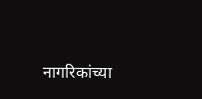नागरिकांच्या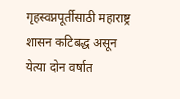गृहस्वप्नपूर्तीसाठी महाराष्ट्र शासन कटिबद्ध असून येत्या दोन वर्षात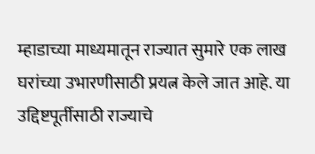म्हाडाच्या माध्यमातून राज्यात सुमारे एक लाख घरांच्या उभारणीसाठी प्रयत्न केले जात आहे. या उद्दिष्टपूर्तीसाठी राज्याचे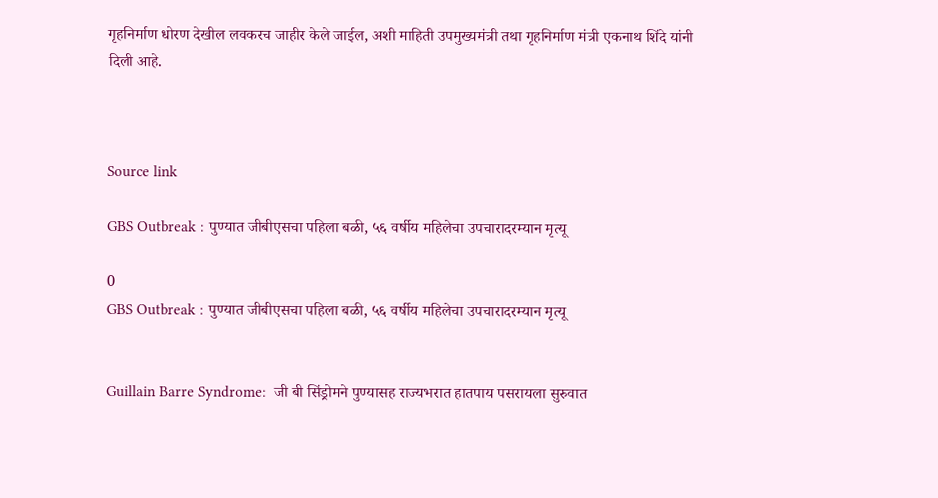गृहनिर्माण धोरण देखील लवकरच जाहीर केले जाईल, अशी माहिती उपमुख्यमंत्री तथा गृहनिर्माण मंत्री एकनाथ शिंदे यांनी दिली आहे.



Source link

GBS Outbreak : पुण्यात जीबीएसचा पहिला बळी, ५६ वर्षीय महिलेचा उपचारादरम्यान मृत्यू

0
GBS Outbreak : पुण्यात जीबीएसचा पहिला बळी, ५६ वर्षीय महिलेचा उपचारादरम्यान मृत्यू


Guillain Barre Syndrome:  जी बी सिंड्रोमने पुण्यासह राज्यभरात हातपाय पसरायला सुरुवात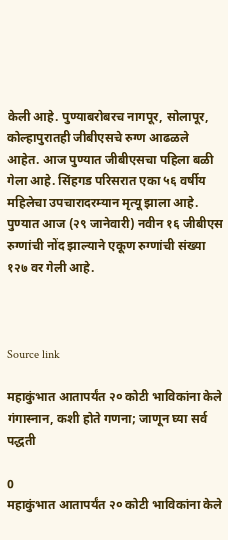केली आहे. पुण्याबरोबरच नागपूर, सोलापूर, कोल्हापुरातही जीबीएसचे रुग्ण आढळले आहेत. आज पुण्यात जीबीएसचा पहिला बळी गेला आहे. सिंहगड परिसरात एका ५६ वर्षीय महिलेचा उपचारादरम्यान मृत्यू झाला आहे. पुण्यात आज (२९ जानेवारी) नवीन १६ जीबीएस रुग्णांची नोंद झाल्याने एकूण रुग्णांची संख्या १२७ वर गेली आहे.



Source link

महाकुंभात आतापर्यंत २० कोटी भाविकांना केले गंगास्नान, कशी होते गणना; जाणून घ्या सर्व पद्धती

0
महाकुंभात आतापर्यंत २० कोटी भाविकांना केले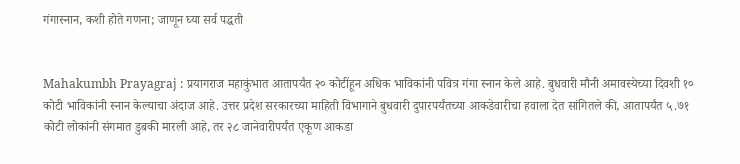गंगास्नान, कशी होते गणना; जाणून घ्या सर्व पद्धती


Mahakumbh Prayagraj : प्रयागराज महाकुंभात आतापर्यंत २० कोटींहून अधिक भाविकांनी पवित्र गंगा स्नान केले आहे. बुधवारी मौनी अमावस्येच्या दिवशी १० कोटी भाविकांनी स्नान केल्याचा अंदाज आहे. उत्तर प्रदेश सरकारच्या माहिती विभागाने बुधवारी दुपारपर्यंतच्या आकडेवारीचा हवाला देत सांगितले की, आतापर्यंत ५.७१ कोटी लोकांनी संगमात डुबकी मारली आहे, तर २८ जानेवारीपर्यंत एकूण आकडा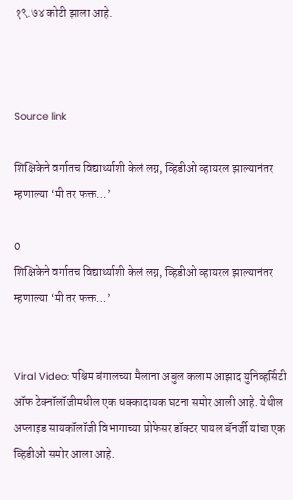१९.७४ कोटी झाला आहे.



Source link

शिक्षिकेने वर्गातच विद्यार्थ्याशी केलं लग्न, व्हिडीओ व्हायरल झाल्यानंतर म्हणाल्या ‘मी तर फक्त…’

0
शिक्षिकेने वर्गातच विद्यार्थ्याशी केलं लग्न, व्हिडीओ व्हायरल झाल्यानंतर म्हणाल्या ‘मी तर फक्त…’


Viral Video: पश्चिम बंगालच्या मैलाना अबुल कलाम आझाद युनिव्हर्सिटी ऑफ टेक्नॉलॉजीमधील एक धक्कादायक घटना समोर आली आहे. येथील अप्लाइड सायकॉलॉजी विभागाच्या प्रोफेसर डॉक्टर पायल बॅनर्जी यांचा एक व्हिडीओ समोर आला आहे.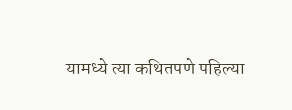यामध्ये त्या कथितपणे पहिल्या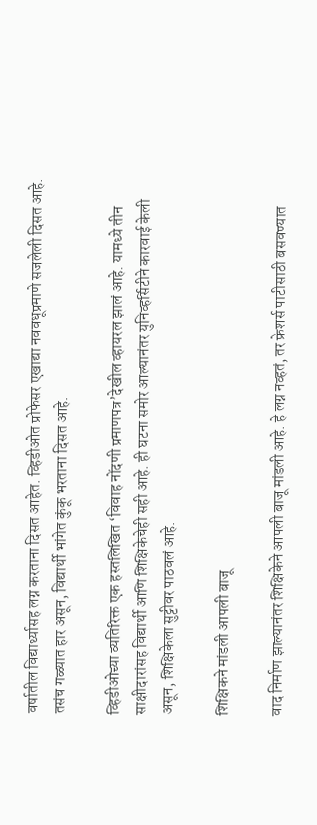वर्षातील विद्यार्थ्यासह लग्न करताना दिसत आहेत. व्हिडीओत प्रोफेसर एखाद्या नववधूप्रमाणे सजलेली दिसत आहे. तसंच गळ्यात हार असून, विद्यार्थी भांगेत कुंकू भरताना दिसत आहे.

व्हिडीओच्या व्यतिरिक्त एक हस्तलिखित ‘विवाह नोंदणी प्रमाणपत्र’देखील व्हायरल झालं आहे. यामध्ये तीन साक्षीदारांसह विद्यार्थी आणि शिक्षिकेचेही सही आहे. ही घटना समोर आल्यानंतर युनिव्हर्सिटीने कारवाई केली असून, शिक्षिकेला सुट्टीवर पाठवलं आहे.

शिक्षिकने मांडली आपली बाजू

वाद निर्माण झाल्यानंतर शिक्षिकेने आपली बाजू मांडली आहे. हे लग्न नव्हतं, तर फ्रेशर्स पाटीसाठी बसवण्यात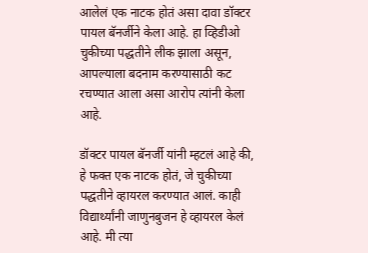आलेलं एक नाटक होतं असा दावा डॉक्टर पायल बॅनर्जीने केला आहे. हा व्हिडीओ चुकीच्या पद्धतीने लीक झाला असून, आपल्याला बदनाम करण्यासाठी कट रचण्यात आला असा आरोप त्यांनी केला आहे.

डॉक्टर पायल बॅनर्जी यांनी म्हटलं आहे की, हे फक्त एक नाटक होतं, जे चुकीच्या पद्धतीने व्हायरल करण्यात आलं. काही विद्यार्थ्यांनी जाणुनबुजन हे व्हायरल केलं आहे. मी त्या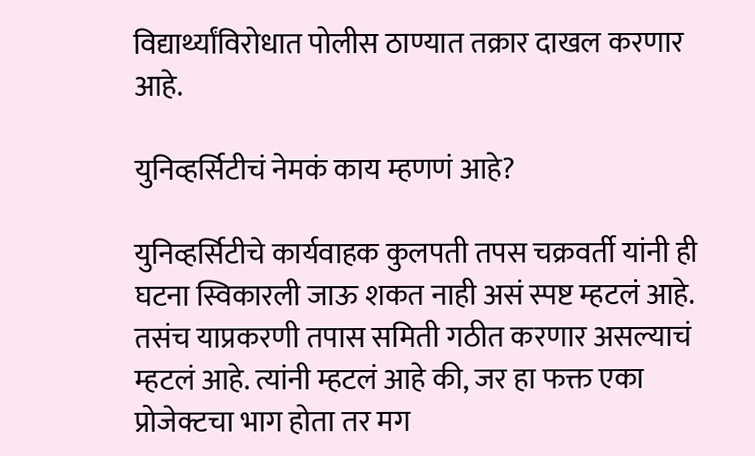विद्यार्थ्यांविरोधात पोलीस ठाण्यात तक्रार दाखल करणार आहे.

युनिव्हर्सिटीचं नेमकं काय म्हणणं आहे?

युनिव्हर्सिटीचे कार्यवाहक कुलपती तपस चक्रवर्ती यांनी ही घटना स्विकारली जाऊ शकत नाही असं स्पष्ट म्हटलं आहे. तसंच याप्रकरणी तपास समिती गठीत करणार असल्याचं म्हटलं आहे. त्यांनी म्हटलं आहे की, जर हा फक्त एका प्रोजेक्टचा भाग होता तर मग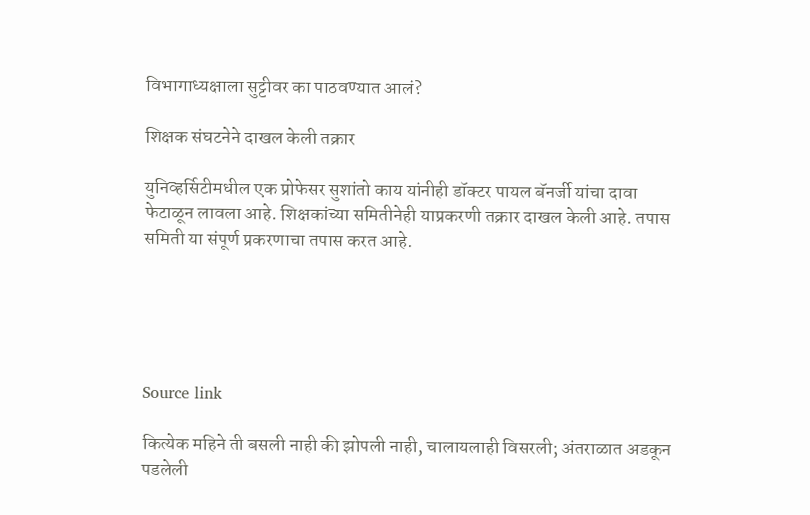विभागाध्यक्षाला सुट्टीवर का पाठवण्यात आलं?

शिक्षक संघटनेने दाखल केली तक्रार

युनिव्हर्सिटीमधील एक प्रोफेसर सुशांतो काय यांनीही डॉक्टर पायल बॅनर्जी यांचा दावा फेटाळून लावला आहे. शिक्षकांच्या समितीनेही याप्रकरणी तक्रार दाखल केली आहे. तपास समिती या संपूर्ण प्रकरणाचा तपास करत आहे.





Source link

कित्येक महिने ती बसली नाही की झोपली नाही, चालायलाही विसरली; अंतराळात अडकून पडलेली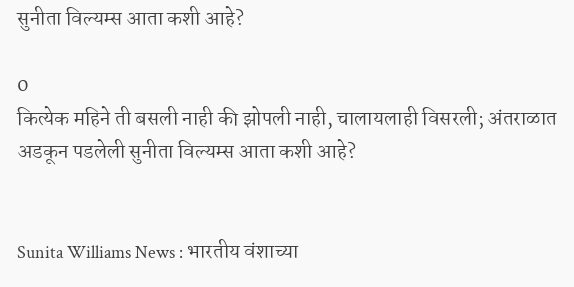सुनीता विल्यम्स आता कशी आहे?

0
कित्येक महिने ती बसली नाही की झोपली नाही, चालायलाही विसरली; अंतराळात अडकून पडलेली सुनीता विल्यम्स आता कशी आहे?


Sunita Williams News : भारतीय वंशाच्या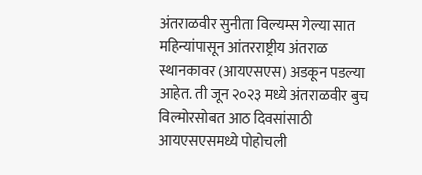अंतराळवीर सुनीता विल्यम्स गेल्या सात महिन्यांपासून आंतरराष्ट्रीय अंतराळ स्थानकावर (आयएसएस) अडकून पडल्या आहेत. ती जून २०२३ मध्ये अंतराळवीर बुच विल्मोरसोबत आठ दिवसांसाठी आयएसएसमध्ये पोहोचली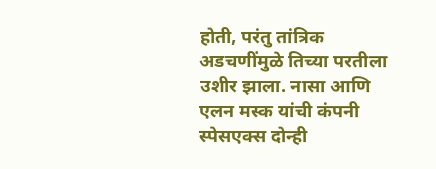होती, परंतु तांत्रिक अडचणींमुळे तिच्या परतीला उशीर झाला. नासा आणि एलन मस्क यांची कंपनी स्पेसएक्स दोन्ही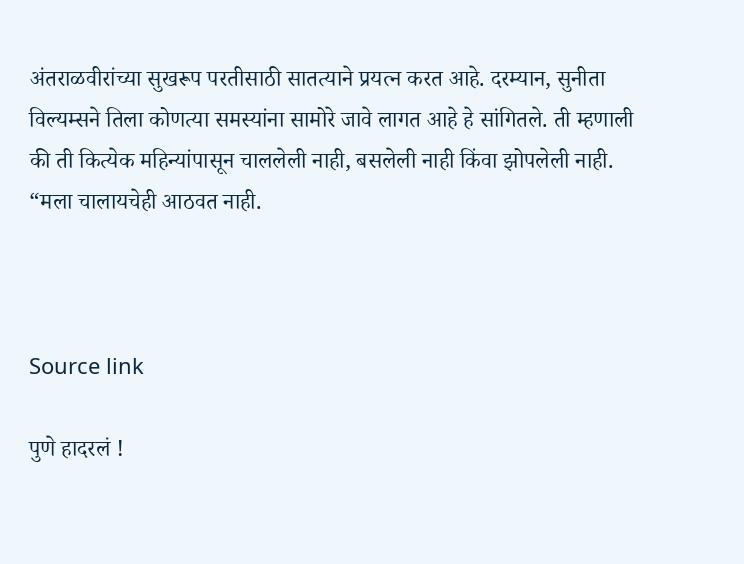अंतराळवीरांच्या सुखरूप परतीसाठी सातत्याने प्रयत्न करत आहे. दरम्यान, सुनीता विल्यम्सने तिला कोणत्या समस्यांना सामोरे जावे लागत आहे हे सांगितले. ती म्हणाली की ती कित्येक महिन्यांपासून चाललेली नाही, बसलेली नाही किंवा झोपलेली नाही. “मला चालायचेही आठवत नाही.



Source link

पुणे हादरलं !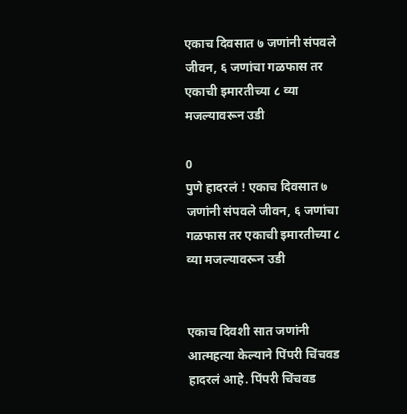एकाच दिवसात ७ जणांनी संपवले जीवन, ६ जणांचा गळफास तर एकाची इमारतीच्या ८ व्या मजल्यावरून उडी

0
पुणे हादरलं ! एकाच दिवसात ७ जणांनी संपवले जीवन, ६ जणांचा गळफास तर एकाची इमारतीच्या ८ व्या मजल्यावरून उडी


एकाच दिवशी सात जणांनी आत्महत्या केल्याने पिंपरी चिंचवड हादरलं आहे. पिंपरी चिंचवड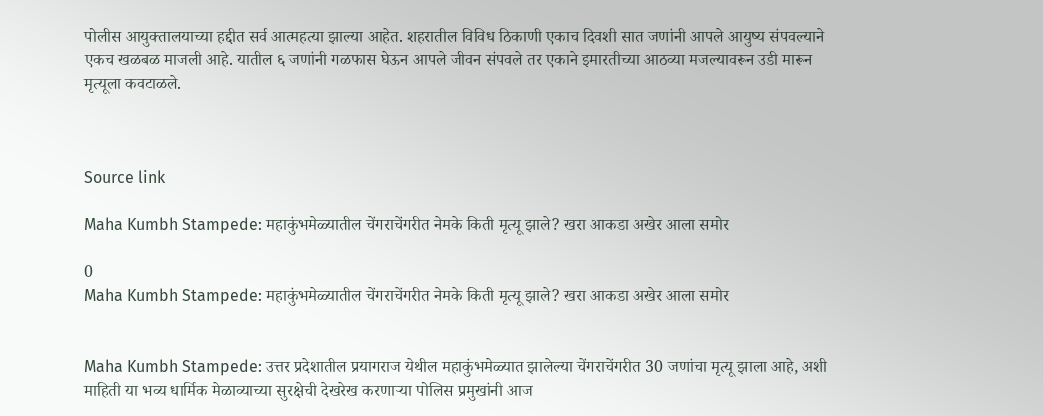पोलीस आयुक्तालयाच्या हद्दीत सर्व आत्महत्या झाल्या आहेत. शहरातील विविध ठिकाणी एकाच दिवशी सात जणांनी आपले आयुष्य संपवल्याने एकच खळबळ माजली आहे. यातील ६ जणांनी गळफास घेऊन आपले जीवन संपवले तर एकाने इमारतीच्या आठव्या मजल्यावरून उडी मारून मृत्यूला कवटाळले.



Source link

Maha Kumbh Stampede: महाकुंभमेळ्यातील चेंगराचेंगरीत नेमके किती मृत्यू झाले? खरा आकडा अखेर आला समोर

0
Maha Kumbh Stampede: महाकुंभमेळ्यातील चेंगराचेंगरीत नेमके किती मृत्यू झाले? खरा आकडा अखेर आला समोर


Maha Kumbh Stampede: उत्तर प्रदेशातील प्रयागराज येथील महाकुंभमेळ्यात झालेल्या चेंगराचेंगरीत 30 जणांचा मृत्यू झाला आहे, अशी माहिती या भव्य धार्मिक मेळाव्याच्या सुरक्षेची देखरेख करणाऱ्या पोलिस प्रमुखांनी आज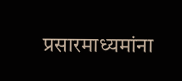प्रसारमाध्यमांना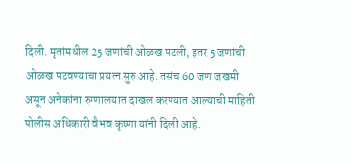दिली. मृतांमधील 25 जणांची ओळख पटली, इतर 5 जणांची ओळख पटवण्याचा प्रयत्न सुरु आहे. तसंच 60 जण जखमी असून अनेकांना रुग्णालयात दाखल करण्यात आल्याची माहिती पोलीस अधिकारी वैभव कृष्णा यांनी दिली आहे.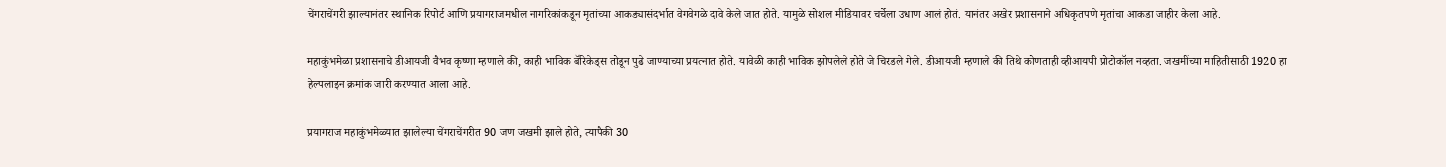चेंगराचेंगरी झाल्यानंतर स्थानिक रिपोर्ट आणि प्रयागराजमधील नागरिकांकडून मृतांच्या आकड्यासंदर्भात वेगवेगळे दावे केले जात होते. यामुळे सोशल मीडियावर चर्चेला उधाण आलं होतं. यानंतर अखेर प्रशासनाने अधिकृतपणे मृतांचा आकडा जाहीर केला आहे.

महाकुंभमेळा प्रशासनाचे डीआयजी वैभव कृष्णा म्हणाले की, काही भाविक बॅरिकेड्स तोडून पुढे जाण्याच्या प्रयत्नात होते. यावेळी काही भाविक झोपलेले होते जे चिरडले गेले. डीआयजी म्हणाले की तिथे कोणताही व्हीआयपी प्रोटोकॉल नव्हता. जखमींच्या माहितीसाठी 1920 हा हेल्पलाइन क्रमांक जारी करण्यात आला आहे.

प्रयागराज महाकुंभमेळ्यात झालेल्या चेंगराचेंगरीत 90 जण जखमी झाले होते, त्यापैकी 30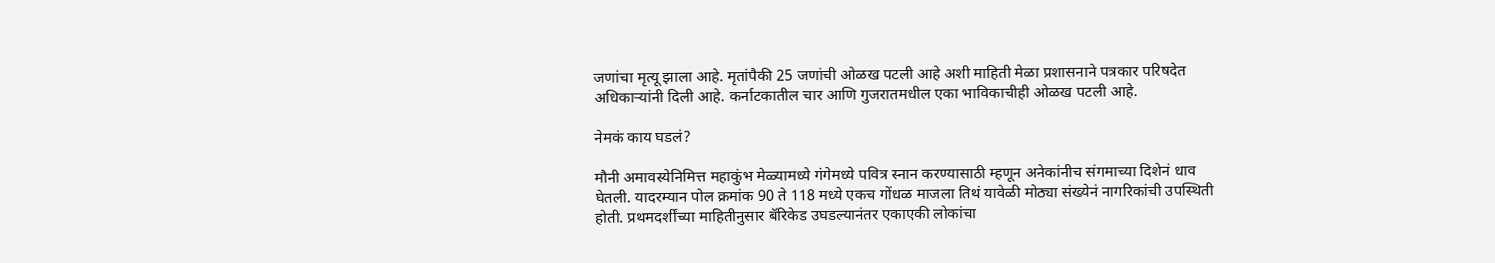जणांचा मृत्यू झाला आहे. मृतांपैकी 25 जणांची ओळख पटली आहे अशी माहिती मेळा प्रशासनाने पत्रकार परिषदेत अधिकाऱ्यांनी दिली आहे. कर्नाटकातील चार आणि गुजरातमधील एका भाविकाचीही ओळख पटली आहे.

नेमकं काय घडलं?

मौनी अमावस्येनिमित्त महाकुंभ मेळ्यामध्ये गंगेमध्ये पवित्र स्नान करण्यासाठी म्हणून अनेकांनीच संगमाच्या दिशेनं धाव घेतली. यादरम्यान पोल क्रमांक 90 ते 118 मध्ये एकच गोंधळ माजला तिथं यावेळी मोठ्या संख्येनं नागरिकांची उपस्थिती होती. प्रथमदर्शींच्या माहितीनुसार बॅरिकेड उघडल्यानंतर एकाएकी लोकांचा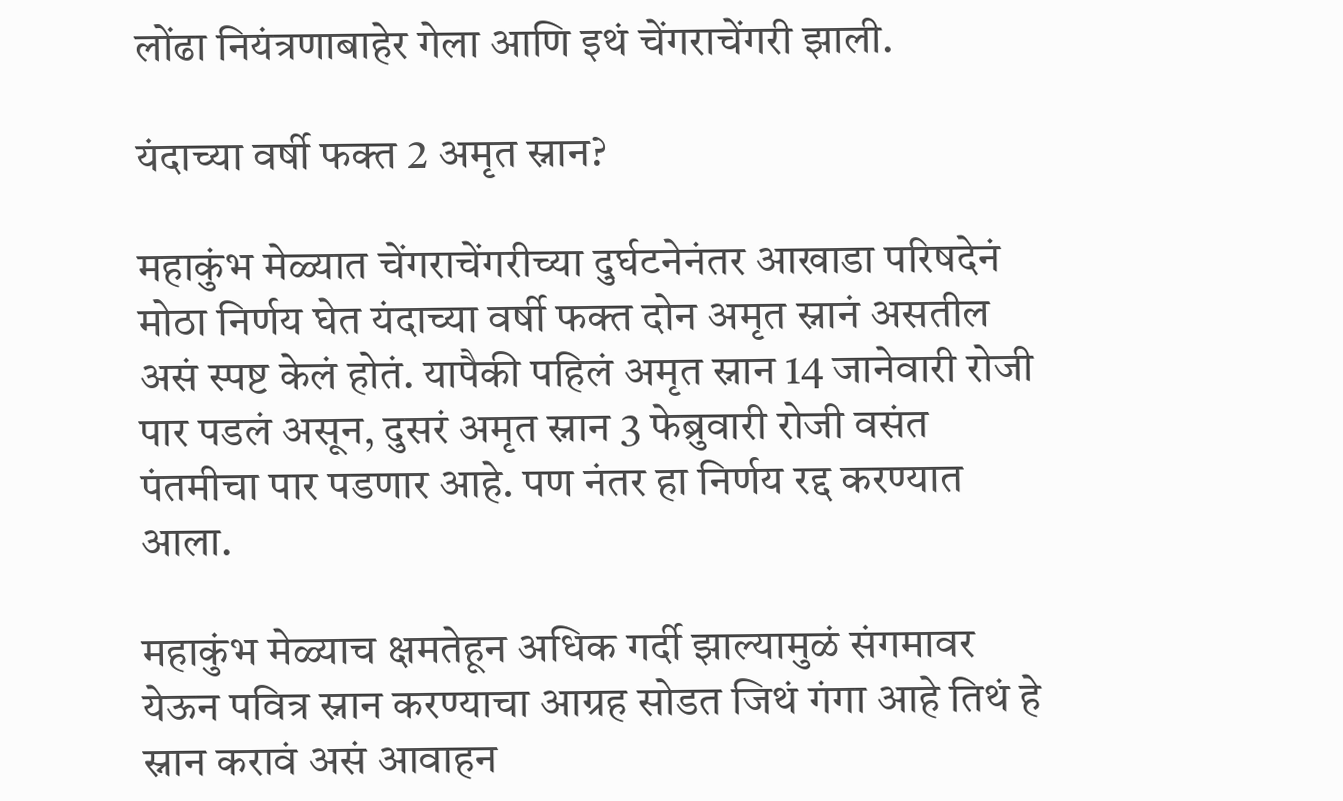लोंढा नियंत्रणाबाहेर गेला आणि इथं चेंगराचेंगरी झाली.

यंदाच्या वर्षी फक्त 2 अमृत स्नान?

महाकुंभ मेळ्यात चेंगराचेंगरीच्या दुर्घटनेनंतर आखाडा परिषदेनं मोठा निर्णय घेत यंदाच्या वर्षी फक्त दोन अमृत स्नानं असतील असं स्पष्ट केलं होतं. यापैकी पहिलं अमृत स्नान 14 जानेवारी रोजी पार पडलं असून, दुसरं अमृत स्नान 3 फेब्रुवारी रोजी वसंत पंतमीचा पार पडणार आहे. पण नंतर हा निर्णय रद्द करण्यात आला.

महाकुंभ मेळ्याच क्षमतेहून अधिक गर्दी झाल्यामुळं संगमावर येऊन पवित्र स्नान करण्याचा आग्रह सोडत जिथं गंगा आहे तिथं हे स्नान करावं असं आवाहन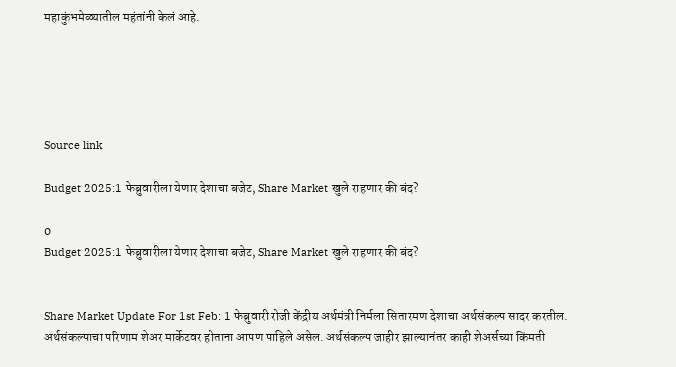महाकुंभमेळ्यातील महंतांनी केलं आहे.





Source link

Budget 2025:1 फेब्रुवारीला येणार देशाचा बजेट, Share Market खुले राहणार की बंद?

0
Budget 2025:1 फेब्रुवारीला येणार देशाचा बजेट, Share Market खुले राहणार की बंद?


Share Market Update For 1st Feb: 1 फेब्रुवारी रोजी केंद्रीय अर्थमंत्री निर्मला सितारमण देशाचा अर्थसंकल्प सादर करतील. अर्थसंकल्पाचा परिणाम शेअर मार्केटवर होताना आपण पाहिले असेल. अर्थसंकल्प जाहीर झाल्यानंतर काही शेअर्सच्या किंमती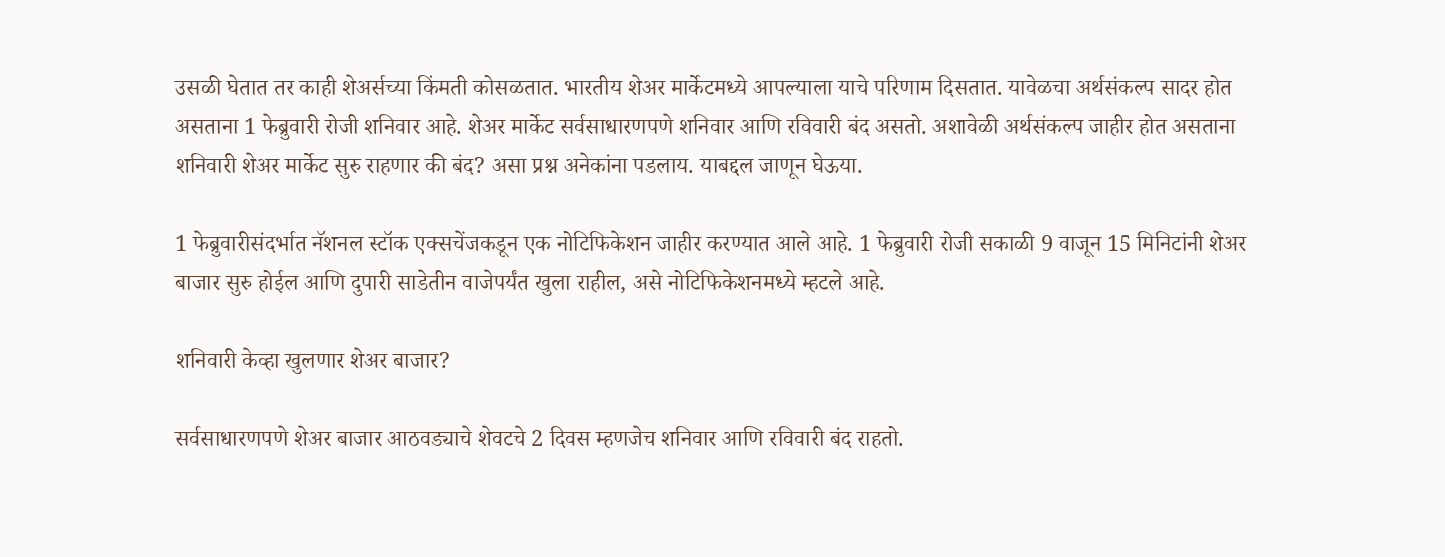उसळी घेतात तर काही शेअर्सच्या किंमती कोसळतात. भारतीय शेअर मार्केटमध्ये आपल्याला याचे परिणाम दिसतात. यावेळचा अर्थसंकल्प सादर होत असताना 1 फेब्रुवारी रोजी शनिवार आहे. शेअर मार्केट सर्वसाधारणपणे शनिवार आणि रविवारी बंद असतो. अशावेळी अर्थसंकल्प जाहीर होत असताना शनिवारी शेअर मार्केट सुरु राहणार की बंद? असा प्रश्न अनेकांना पडलाय. याबद्दल जाणून घेऊया.

1 फेब्रुवारीसंदर्भात नॅशनल स्टॉक एक्सचेंजकडून एक नोटिफिकेशन जाहीर करण्यात आले आहे. 1 फेब्रुवारी रोजी सकाळी 9 वाजून 15 मिनिटांनी शेअर बाजार सुरु होईल आणि दुपारी साडेतीन वाजेपर्यंत खुला राहील, असे नोटिफिकेशनमध्ये म्हटले आहे.

शनिवारी केव्हा खुलणार शेअर बाजार?

सर्वसाधारणपणे शेअर बाजार आठवड्याचे शेवटचे 2 दिवस म्हणजेच शनिवार आणि रविवारी बंद राहतो.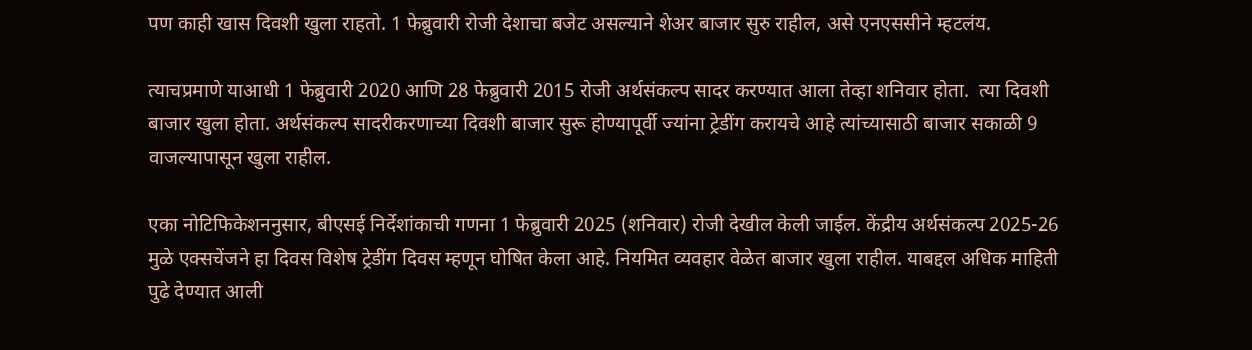पण काही खास दिवशी खुला राहतो. 1 फेब्रुवारी रोजी देशाचा बजेट असल्याने शेअर बाजार सुरु राहील, असे एनएससीने म्हटलंय.

त्याचप्रमाणे याआधी 1 फेब्रुवारी 2020 आणि 28 फेब्रुवारी 2015 रोजी अर्थसंकल्प सादर करण्यात आला तेव्हा शनिवार होता.  त्या दिवशी बाजार खुला होता. अर्थसंकल्प सादरीकरणाच्या दिवशी बाजार सुरू होण्यापूर्वी ज्यांना ट्रेडींग करायचे आहे त्यांच्यासाठी बाजार सकाळी 9 वाजल्यापासून खुला राहील.

एका नोटिफिकेशननुसार, बीएसई निर्देशांकाची गणना 1 फेब्रुवारी 2025 (शनिवार) रोजी देखील केली जाईल. केंद्रीय अर्थसंकल्प 2025-26 मुळे एक्सचेंजने हा दिवस विशेष ट्रेडींग दिवस म्हणून घोषित केला आहे. नियमित व्यवहार वेळेत बाजार खुला राहील. याबद्दल अधिक माहिती पुढे देण्यात आली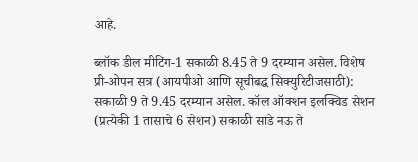आहे.

ब्लॉक डील मीटिंग-1 सकाळी 8.45 ते 9 दरम्यान असेल. विशेष प्री-ओपन सत्र (आयपीओ आणि सूचीबद्ध सिक्युरिटीजसाठी): सकाळी 9 ते 9.45 दरम्यान असेल. कॉल ऑक्शन इलक्विड सेशन (प्रत्येकी 1 तासाचे 6 सेशन) सकाळी साडे नऊ ते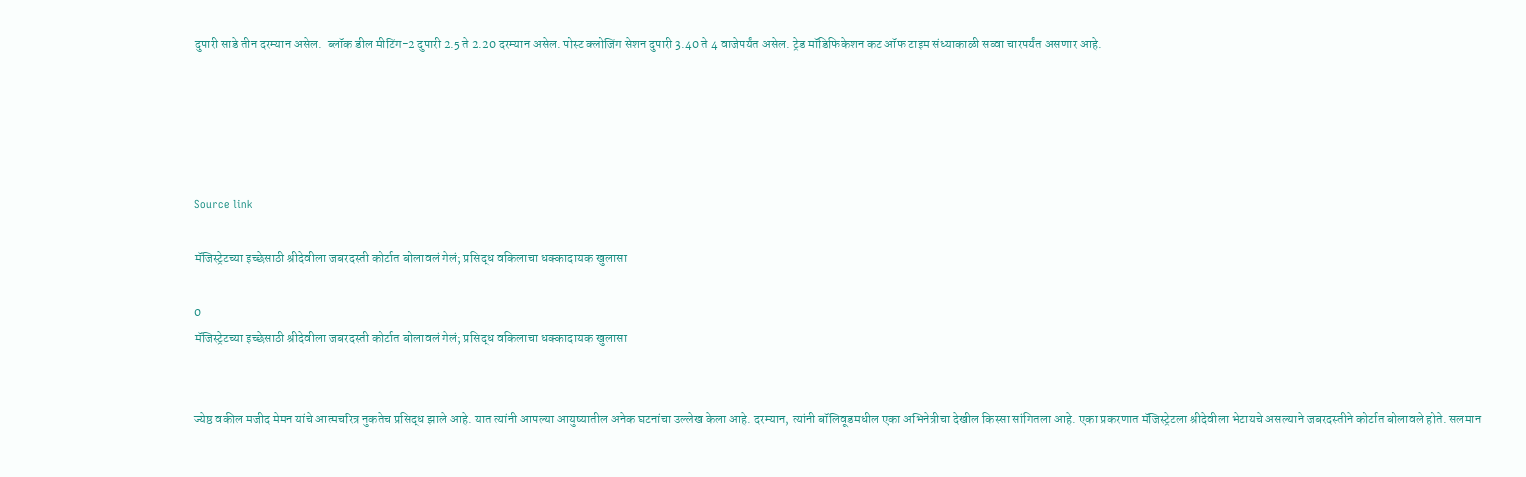दुपारी साडे तीन दरम्यान असेल.  ब्लॉक डील मीटिंग-2 दुपारी 2.5 ते 2.20 दरम्यान असेल. पोस्ट क्लोजिंग सेशन दुपारी 3.40 ते 4 वाजेपर्यंत असेल. ट्रेड मॉड‍िफ‍िकेशन कट ऑफ टाइम संध्याकाळी सव्वा चारपर्यंत असणार आहे.





Source link

मॅजिस्ट्रेटच्या इच्छेसाठी श्रीदेवीला जबरदस्ती कोर्टात बोलावलं गेलं; प्रसिद्ध वकिलाचा धक्कादायक खुलासा

0
मॅजिस्ट्रेटच्या इच्छेसाठी श्रीदेवीला जबरदस्ती कोर्टात बोलावलं गेलं; प्रसिद्ध वकिलाचा धक्कादायक खुलासा


ज्येष्ठ वकील मजीद मेमन यांचे आत्मचरित्र नुकतेच प्रसिद्ध झाले आहे. यात त्यांनी आपल्या आयुष्यातील अनेक घटनांचा उल्लेख केला आहे. दरम्यान, त्यांनी बॉलिवूडमधील एका अभिनेत्रीचा देखील किस्सा सांगितला आहे. एका प्रकरणात मॅजिस्ट्रेटला श्रीदेवीला भेटायचे असल्याने जबरदस्तीने कोर्टात बोलावले होते. सलमान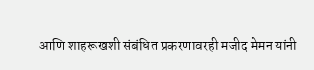आणि शाहरूखशी संबंधित प्रकरणावरही मजीद मेमन यांनी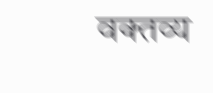वक्तव्य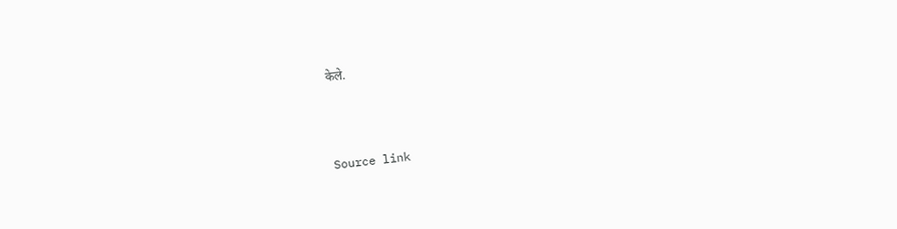केले.



Source link